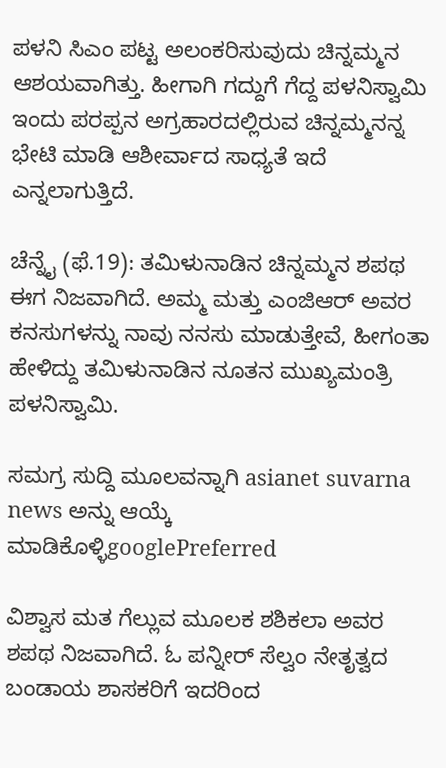ಪಳನಿ ಸಿಎಂ ಪಟ್ಟ ಅಲಂಕರಿಸುವುದು ಚಿನ್ನಮ್ಮನ ಆಶಯವಾಗಿತ್ತು. ಹೀಗಾಗಿ ಗದ್ದುಗೆ ಗೆದ್ದ ಪಳನಿಸ್ವಾಮಿ ಇಂದು ಪರಪ್ಪನ ಅಗ್ರಹಾರದಲ್ಲಿರುವ ಚಿನ್ನಮ್ಮನನ್ನ ಭೇಟಿ ಮಾಡಿ ಆಶೀರ್ವಾದ ಸಾಧ್ಯತೆ ಇದೆ ಎನ್ನಲಾಗುತ್ತಿದೆ.

ಚೆನ್ನೈ (ಫೆ.19): ತಮಿಳುನಾಡಿನ ಚಿನ್ನಮ್ಮನ ಶಪಥ ಈಗ ನಿಜವಾಗಿದೆ. ಅಮ್ಮ ಮತ್ತು ಎಂಜಿಆರ್ ಅವರ ಕನಸುಗಳನ್ನು ನಾವು ನನಸು ಮಾಡುತ್ತೇವೆ, ಹೀಗಂತಾ ಹೇಳಿದ್ದು ತಮಿಳುನಾಡಿನ ನೂತನ ಮುಖ್ಯಮಂತ್ರಿ ಪಳನಿಸ್ವಾಮಿ.

ಸಮಗ್ರ ಸುದ್ದಿ ಮೂಲವನ್ನಾಗಿ asianet suvarna news ಅನ್ನು ಆಯ್ಕೆ ಮಾಡಿಕೊಳ್ಳಿgooglePreferred

ವಿಶ್ವಾಸ ಮತ ಗೆಲ್ಲುವ ಮೂಲಕ ಶಶಿಕಲಾ ಅವರ ಶಪಥ ನಿಜವಾಗಿದೆ. ಓ ಪನ್ನೀರ್ ಸೆಲ್ವಂ ನೇತೃತ್ವದ ಬಂಡಾಯ ಶಾಸಕರಿಗೆ ಇದರಿಂದ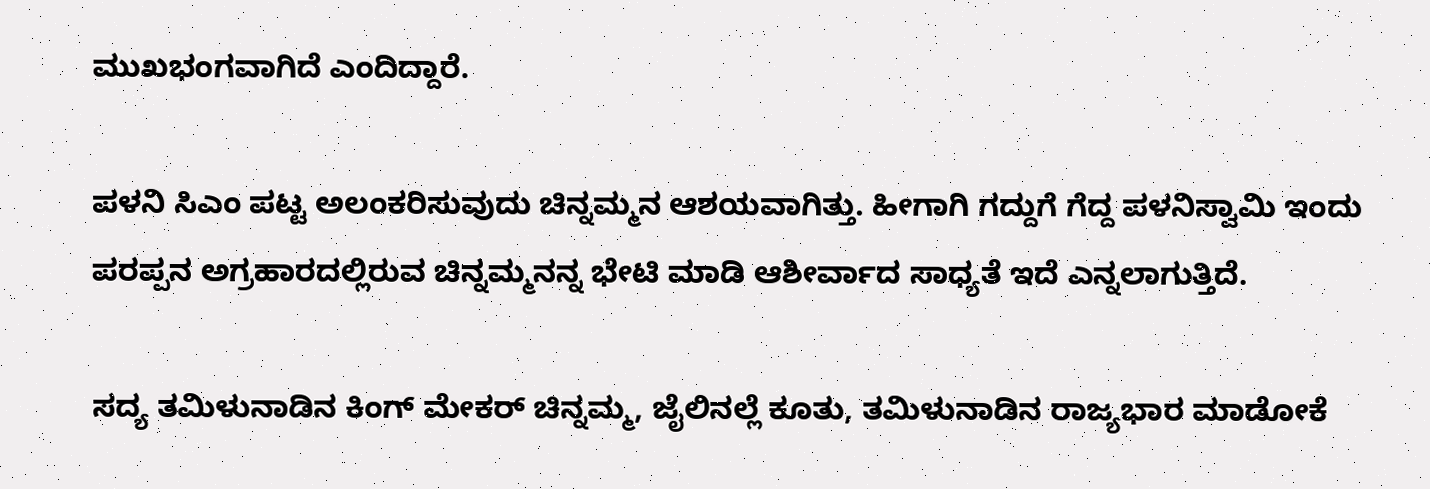ಮುಖಭಂಗವಾಗಿದೆ ಎಂದಿದ್ದಾರೆ.

ಪಳನಿ ಸಿಎಂ ಪಟ್ಟ ಅಲಂಕರಿಸುವುದು ಚಿನ್ನಮ್ಮನ ಆಶಯವಾಗಿತ್ತು. ಹೀಗಾಗಿ ಗದ್ದುಗೆ ಗೆದ್ದ ಪಳನಿಸ್ವಾಮಿ ಇಂದು ಪರಪ್ಪನ ಅಗ್ರಹಾರದಲ್ಲಿರುವ ಚಿನ್ನಮ್ಮನನ್ನ ಭೇಟಿ ಮಾಡಿ ಆಶೀರ್ವಾದ ಸಾಧ್ಯತೆ ಇದೆ ಎನ್ನಲಾಗುತ್ತಿದೆ.

ಸದ್ಯ ತಮಿಳುನಾಡಿನ ಕಿಂಗ್ ಮೇಕರ್ ಚಿನ್ನಮ್ಮ, ಜೈಲಿನಲ್ಲೆ ಕೂತು, ತಮಿಳುನಾಡಿನ ರಾಜ್ಯಭಾರ ಮಾಡೋಕೆ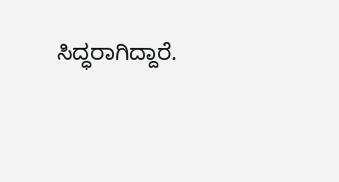ಸಿದ್ಧರಾಗಿದ್ದಾರೆ.